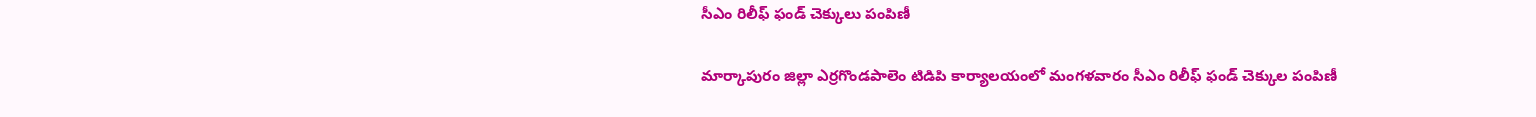సీఎం రిలీఫ్ ఫండ్ చెక్కులు పంపిణీ

మార్కాపురం జిల్లా ఎర్రగొండపాలెం టిడిపి కార్యాలయంలో మంగళవారం సీఎం రిలీఫ్ ఫండ్ చెక్కుల పంపిణీ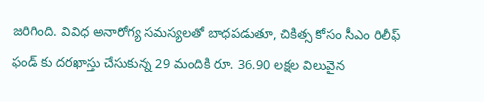జరిగింది. వివిధ అనారోగ్య సమస్యలతో బాధపడుతూ, చికిత్స కోసం సీఎం రిలీఫ్ ఫండ్ కు దరఖాస్తు చేసుకున్న 29 మందికి రూ. 36.90 లక్షల విలువైన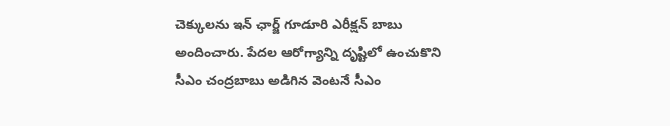చెక్కులను ఇన్ ఛార్జ్ గూడూరి ఎరీక్షన్ బాబు అందించారు. పేదల ఆరోగ్యాన్ని దృష్టిలో ఉంచుకొని సీఎం చంద్రబాబు అడిగిన వెంటనే సీఎం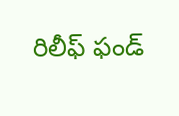రిలీఫ్ ఫండ్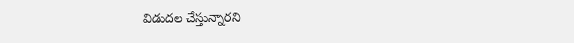విడుదల చేస్తున్నారని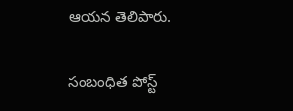ఆయన తెలిపారు.

సంబంధిత పోస్ట్